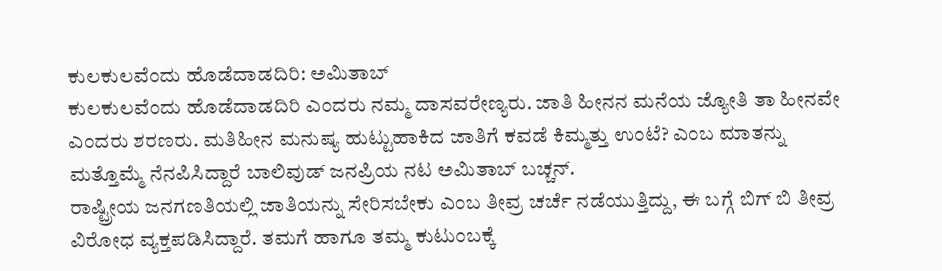ಕುಲಕುಲವೆಂದು ಹೊಡೆದಾಡದಿರಿ: ಅಮಿತಾಬ್
ಕುಲಕುಲವೆಂದು ಹೊಡೆದಾಡದಿರಿ ಎಂದರು ನಮ್ಮ ದಾಸವರೇಣ್ಯರು. ಜಾತಿ ಹೀನನ ಮನೆಯ ಜ್ಯೋತಿ ತಾ ಹೀನವೇ ಎಂದರು ಶರಣರು. ಮತಿಹೀನ ಮನುಷ್ಯ ಹುಟ್ಟುಹಾಕಿದ ಜಾತಿಗೆ ಕವಡೆ ಕಿಮ್ಮತ್ತು ಉಂಟೆ? ಎಂಬ ಮಾತನ್ನು ಮತ್ತೊಮ್ಮೆ ನೆನಪಿಸಿದ್ದಾರೆ ಬಾಲಿವುಡ್ ಜನಪ್ರಿಯ ನಟ ಅಮಿತಾಬ್ ಬಚ್ಚನ್.
ರಾಷ್ಟ್ರೀಯ ಜನಗಣತಿಯಲ್ಲಿ ಜಾತಿಯನ್ನು ಸೇರಿಸಬೇಕು ಎಂಬ ತೀವ್ರ ಚರ್ಚೆ ನಡೆಯುತ್ತಿದ್ದು, ಈ ಬಗ್ಗೆ ಬಿಗ್ ಬಿ ತೀವ್ರ ವಿರೋಧ ವ್ಯಕ್ತಪಡಿಸಿದ್ದಾರೆ. ತಮಗೆ ಹಾಗೂ ತಮ್ಮ ಕುಟುಂಬಕ್ಕೆ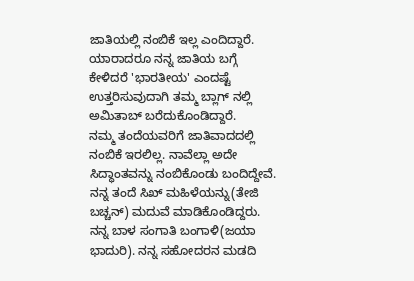ಜಾತಿಯಲ್ಲಿ ನಂಬಿಕೆ ಇಲ್ಲ ಎಂದಿದ್ದಾರೆ. ಯಾರಾದರೂ ನನ್ನ ಜಾತಿಯ ಬಗ್ಗೆ ಕೇಳಿದರೆ 'ಭಾರತೀಯ' ಎಂದಷ್ಟೆ ಉತ್ತರಿಸುವುದಾಗಿ ತಮ್ಮ ಬ್ಲಾಗ್ ನಲ್ಲಿ ಅಮಿತಾಬ್ ಬರೆದುಕೊಂಡಿದ್ದಾರೆ.
ನಮ್ಮ ತಂದೆಯವರಿಗೆ ಜಾತಿವಾದದಲ್ಲಿ ನಂಬಿಕೆ ಇರಲಿಲ್ಲ. ನಾವೆಲ್ಲಾ ಅದೇ ಸಿದ್ಧಾಂತವನ್ನು ನಂಬಿಕೊಂಡು ಬಂದಿದ್ದೇವೆ. ನನ್ನ ತಂದೆ ಸಿಖ್ ಮಹಿಳೆಯನ್ನು(ತೇಜಿ ಬಚ್ಚನ್) ಮದುವೆ ಮಾಡಿಕೊಂಡಿದ್ದರು. ನನ್ನ ಬಾಳ ಸಂಗಾತಿ ಬಂಗಾಳಿ(ಜಯಾ ಭಾದುರಿ). ನನ್ನ ಸಹೋದರನ ಮಡದಿ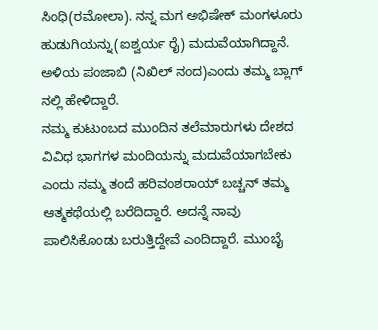ಸಿಂಧಿ(ರಮೋಲಾ). ನನ್ನ ಮಗ ಅಭಿಷೇಕ್ ಮಂಗಳೂರು ಹುಡುಗಿಯನ್ನು(ಐಶ್ವರ್ಯ ರೈ) ಮದುವೆಯಾಗಿದ್ದಾನೆ. ಅಳಿಯ ಪಂಜಾಬಿ (ನಿಖಿಲ್ ನಂದ)ಎಂದು ತಮ್ಮ ಬ್ಲಾಗ್ ನಲ್ಲಿ ಹೇಳಿದ್ದಾರೆ.
ನಮ್ಮ ಕುಟುಂಬದ ಮುಂದಿನ ತಲೆಮಾರುಗಳು ದೇಶದ ವಿವಿಧ ಭಾಗಗಳ ಮಂದಿಯನ್ನು ಮದುವೆಯಾಗಬೇಕು ಎಂದು ನಮ್ಮ ತಂದೆ ಹರಿವಂಶರಾಯ್ ಬಚ್ಚನ್ ತಮ್ಮ ಆತ್ಮಕಥೆಯಲ್ಲಿ ಬರೆದಿದ್ದಾರೆ. ಅದನ್ನೆ ನಾವು ಪಾಲಿಸಿಕೊಂಡು ಬರುತ್ತಿದ್ದೇವೆ ಎಂದಿದ್ದಾರೆ. ಮುಂಬೈ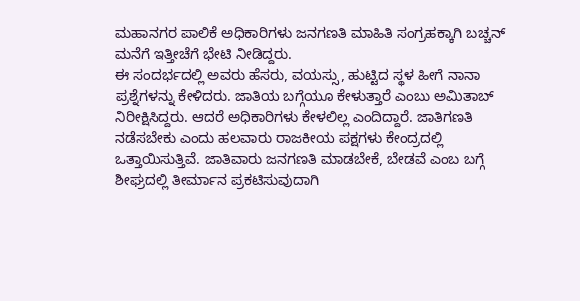ಮಹಾನಗರ ಪಾಲಿಕೆ ಅಧಿಕಾರಿಗಳು ಜನಗಣತಿ ಮಾಹಿತಿ ಸಂಗ್ರಹಕ್ಕಾಗಿ ಬಚ್ಚನ್ ಮನೆಗೆ ಇತ್ತೀಚೆಗೆ ಭೇಟಿ ನೀಡಿದ್ದರು.
ಈ ಸಂದರ್ಭದಲ್ಲಿ ಅವರು ಹೆಸರು, ವಯಸ್ಸು, ಹುಟ್ಟಿದ ಸ್ಥಳ ಹೀಗೆ ನಾನಾ ಪ್ರಶ್ನೆಗಳನ್ನು ಕೇಳಿದರು. ಜಾತಿಯ ಬಗ್ಗೆಯೂ ಕೇಳುತ್ತಾರೆ ಎಂಬು ಅಮಿತಾಬ್ ನಿರೀಕ್ಷಿಸಿದ್ದರು. ಆದರೆ ಅಧಿಕಾರಿಗಳು ಕೇಳಲಿಲ್ಲ ಎಂದಿದ್ದಾರೆ. ಜಾತಿಗಣತಿ ನಡೆಸಬೇಕು ಎಂದು ಹಲವಾರು ರಾಜಕೀಯ ಪಕ್ಷಗಳು ಕೇಂದ್ರದಲ್ಲಿ ಒತ್ತಾಯಿಸುತ್ತಿವೆ. ಜಾತಿವಾರು ಜನಗಣತಿ ಮಾಡಬೇಕೆ, ಬೇಡವೆ ಎಂಬ ಬಗ್ಗೆ ಶೀಘ್ರದಲ್ಲಿ ತೀರ್ಮಾನ ಪ್ರಕಟಿಸುವುದಾಗಿ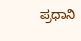ಪ್ರಧಾನಿ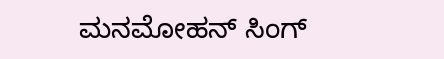ಮನಮೋಹನ್ ಸಿಂಗ್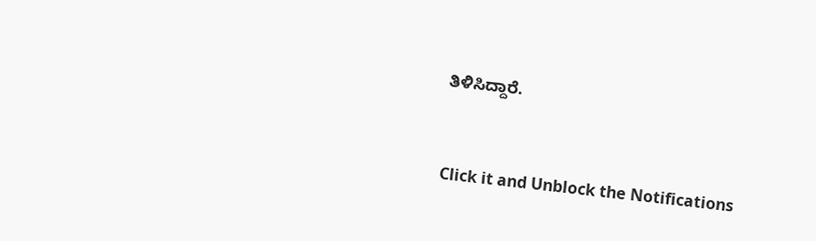ತಿಳಿಸಿದ್ದಾರೆ.


Click it and Unblock the Notifications